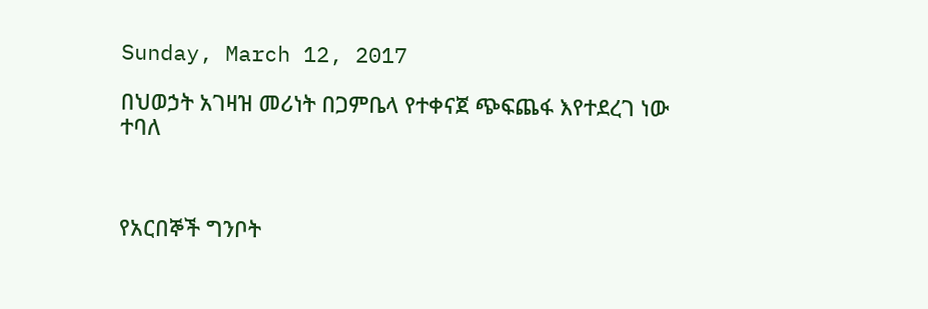Sunday, March 12, 2017

በህወኃት አገዛዝ መሪነት በጋምቤላ የተቀናጀ ጭፍጨፋ እየተደረገ ነው ተባለ



የአርበኞች ግንቦት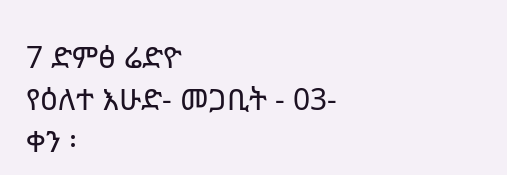7 ድምፅ ሬድዮ
የዕለተ እሁድ- መጋቢት - 03- ቀን ፡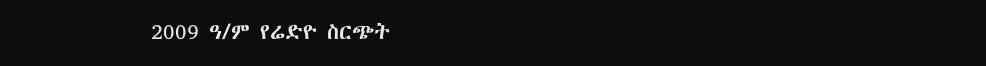2009 ዓ/ም የሬድዮ ስርጭት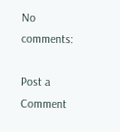No comments:

Post a Comment